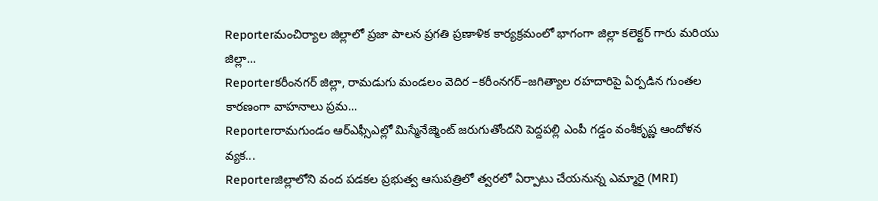Reporterమంచిర్యాల జిల్లాలో ప్రజా పాలన ప్రగతి ప్రణాళిక కార్యక్రమంలో భాగంగా జిల్లా కలెక్టర్ గారు మరియు జిల్లా...
Reporterకరీంనగర్ జిల్లా, రామడుగు మండలం వెదిర –కరీంనగర్–జగిత్యాల రహదారిపై ఏర్పడిన గుంతల కారణంగా వాహనాలు ప్రమ...
Reporterరామగుండం ఆర్ఎఫ్సీఎల్లో మిస్మేనేజ్మెంట్ జరుగుతోందని పెద్దపల్లి ఎంపీ గడ్డం వంశీకృష్ణ ఆందోళన వ్యక...
Reporterజిల్లాలోని వంద పడకల ప్రభుత్వ ఆసుపత్రిలో త్వరలో ఏర్పాటు చేయనున్న ఎమ్మారై (MRI)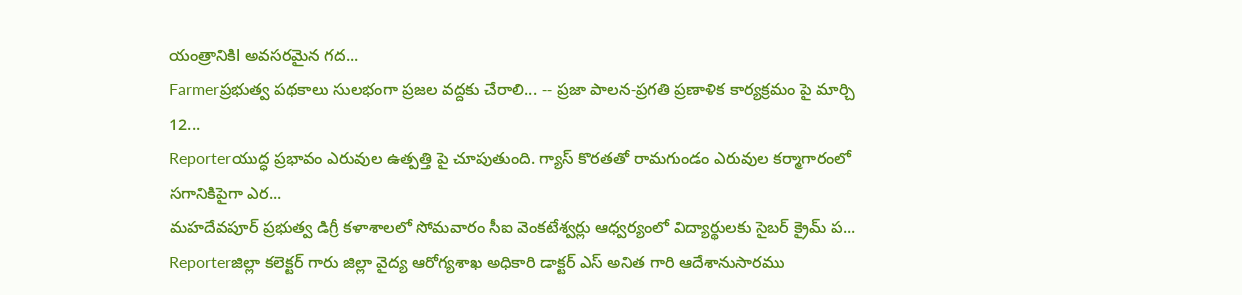యంత్రానికిl అవసరమైన గద...
Farmerప్రభుత్వ పథకాలు సులభంగా ప్రజల వద్దకు చేరాలి... -- ప్రజా పాలన-ప్రగతి ప్రణాళిక కార్యక్రమం పై మార్చి 12...
Reporterయుద్ధ ప్రభావం ఎరువుల ఉత్పత్తి పై చూపుతుంది. గ్యాస్ కొరతతో రామగుండం ఎరువుల కర్మాగారంలో సగానికిపైగా ఎర...
మహదేవపూర్ ప్రభుత్వ డిగ్రీ కళాశాలలో సోమవారం సీఐ వెంకటేశ్వర్లు ఆధ్వర్యంలో విద్యార్థులకు సైబర్ క్రైమ్ ప...
Reporterజిల్లా కలెక్టర్ గారు జిల్లా వైద్య ఆరోగ్యశాఖ అధికారి డాక్టర్ ఎస్ అనిత గారి ఆదేశానుసారము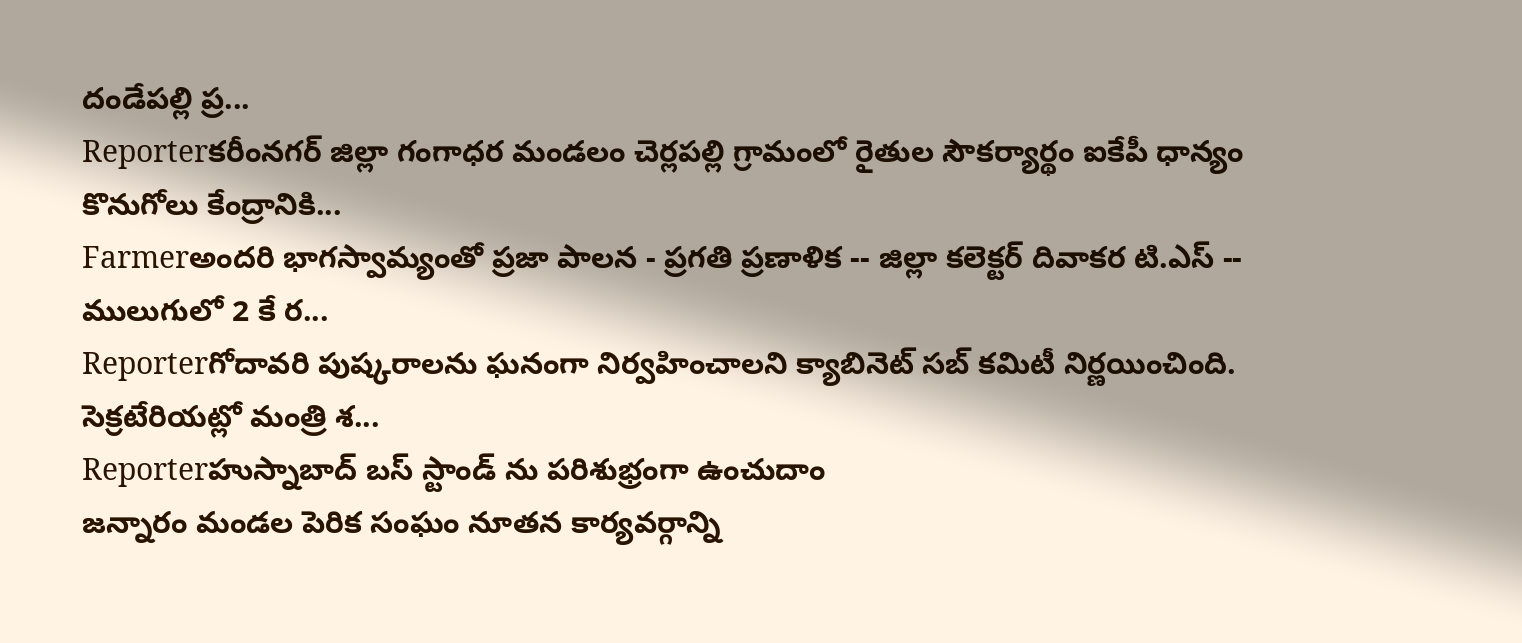దండేపల్లి ప్ర...
Reporterకరీంనగర్ జిల్లా గంగాధర మండలం చెర్లపల్లి గ్రామంలో రైతుల సౌకర్యార్థం ఐకేపీ ధాన్యం కొనుగోలు కేంద్రానికి...
Farmerఅందరి భాగస్వామ్యంతో ప్రజా పాలన - ప్రగతి ప్రణాళిక -- జిల్లా కలెక్టర్ దివాకర టి.ఎస్ -- ములుగులో 2 కే ర...
Reporterగోదావరి పుష్కరాలను ఘనంగా నిర్వహించాలని క్యాబినెట్ సబ్ కమిటీ నిర్ణయించింది. సెక్రటేరియట్లో మంత్రి శ...
Reporterహుస్నాబాద్ బస్ స్టాండ్ ను పరిశుభ్రంగా ఉంచుదాం
జన్నారం మండల పెరిక సంఘం నూతన కార్యవర్గాన్ని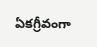ఏకగ్రీవంగా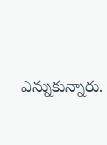ఎన్నుకున్నారు.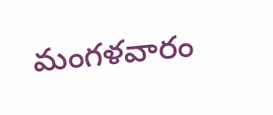మంగళవారం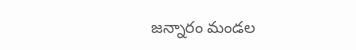జన్నారం మండల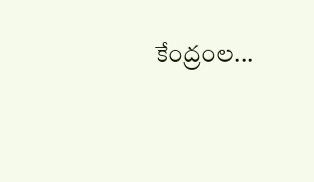కేంద్రంల...